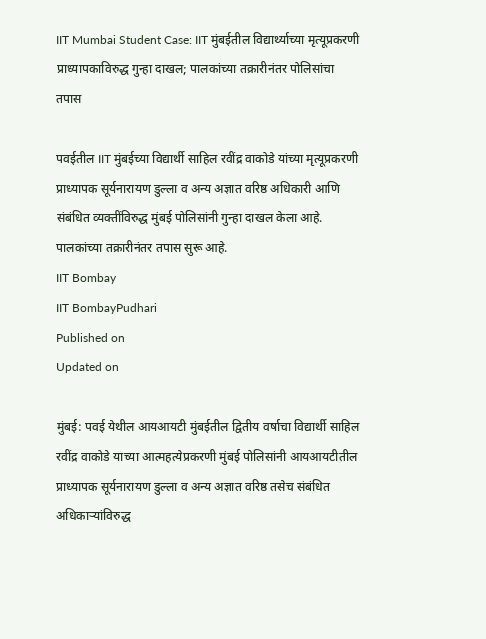IIT Mumbai Student Case: IIT मुंबईतील विद्यार्थ्याच्या मृत्यूप्रकरणी प्राध्यापकाविरुद्ध गुन्हा दाखल; पालकांच्या तक्रारीनंतर पोलिसांचा तपास

पवईतील IIT मुंबईच्या विद्यार्थी साहिल रवींद्र वाकोडे यांच्या मृत्यूप्रकरणी प्राध्यापक सूर्यनारायण डुल्ला व अन्य अज्ञात वरिष्ठ अधिकारी आणि संबंधित व्यक्तींविरुद्ध मुंबई पोलिसांनी गुन्हा दाखल केला आहे. पालकांच्या तक्रारीनंतर तपास सुरू आहे.
IIT Bombay
IIT BombayPudhari
Published on
Updated on

मुंबई: पवई येथील आयआयटी मुंबईतील द्वितीय वर्षाचा विद्यार्थी साहिल रवींद्र वाकोडे याच्या आत्महत्येप्रकरणी मुंबई पोलिसांनी आयआयटीतील प्राध्यापक सूर्यनारायण डुल्ला व अन्य अज्ञात वरिष्ठ तसेच संबंधित अधिकाऱ्यांविरुद्ध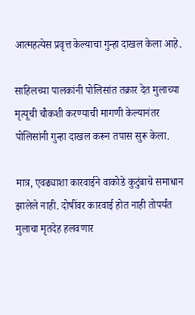आत्महत्येस प्रवृत्त केल्याचा गुन्हा दाखल केला आहे.

साहिलच्या पालकांनी पोलिसांत तक्रार देत मुलाच्या मृत्यूची चौकशी करण्याची मागणी केल्यानंतर पोलिसांनी गुन्हा दाखल करून तपास सुरू केला.

मात्र, एवढ्याशा कारवाईने वाकोडे कुटुंबाचे समाधान झालेले नाही. दोषींवर कारवाई होत नाही तोपर्यंत मुलाचा मृतदेह हलवणार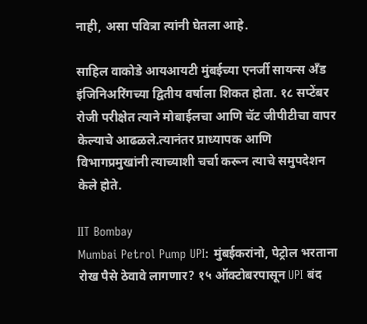नाही, असा पवित्रा त्यांनी घेतला आहे.

साहिल वाकोडे आयआयटी मुंबईच्या एनर्जी सायन्स अँड इंजिनिअरिंगच्या द्वितीय वर्षाला शिकत होता. १८ सप्टेंबर रोजी परीक्षेत त्याने मोबाईलचा आणि चॅट जीपीटीचा वापर केल्याचे आढळले.त्यानंतर प्राध्यापक आणि विभागप्रमुखांनी त्याच्याशी चर्चा करून त्याचे समुपदेशन केले होते.

IIT Bombay
Mumbai Petrol Pump UPI: मुंबईकरांनो, पेट्रोल भरताना रोख पैसे ठेवावे लागणार? १५ ऑक्टोबरपासून UPI बंद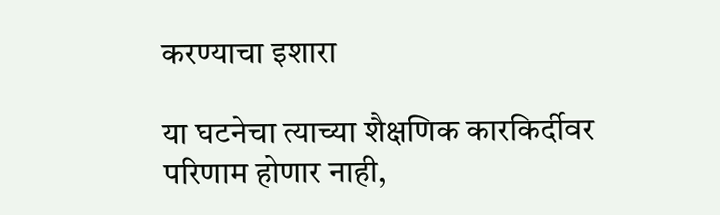करण्याचा इशारा

या घटनेचा त्याच्या शैक्षणिक कारकिर्दीवर परिणाम होणार नाही,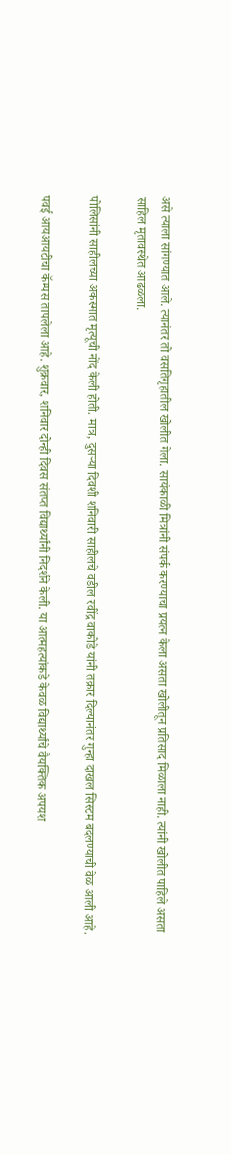असे त्याला सांगण्यात आले. त्यानंतर तो वसतिगृहातील खोलीत गेला. सायंकाळी मित्रांनी संपर्क करण्याचा प्रयत्न केला असता खोलीतून प्रतिसाद मिळाला नाही. त्यांनी खोलीत पाहिले असता साहिल मृतावस्थेत आढळला.

पोलिसांनी साहीलच्या अकस्मात मृत्यूची नोंद केली होती. मात्र, दुसऱ्या दिवशी शनिवारी साहीलचे वडील रवींद्र वाकोडे यांनी तक्रार दिल्यानंतर गुन्हा दाखल सिस्टम बदलण्याची वेळ आली आहे.

पवई आयआयटीचा कॅम्पस तापलेला आहे. शुक्रवार, शनिवार दोन्ही दिवस संतप्त विद्यार्थ्यांनी निदर्शने केली. या आत्महत्यांकडे केवळ विद्यार्थ्यांचे वैयक्तिक अपयश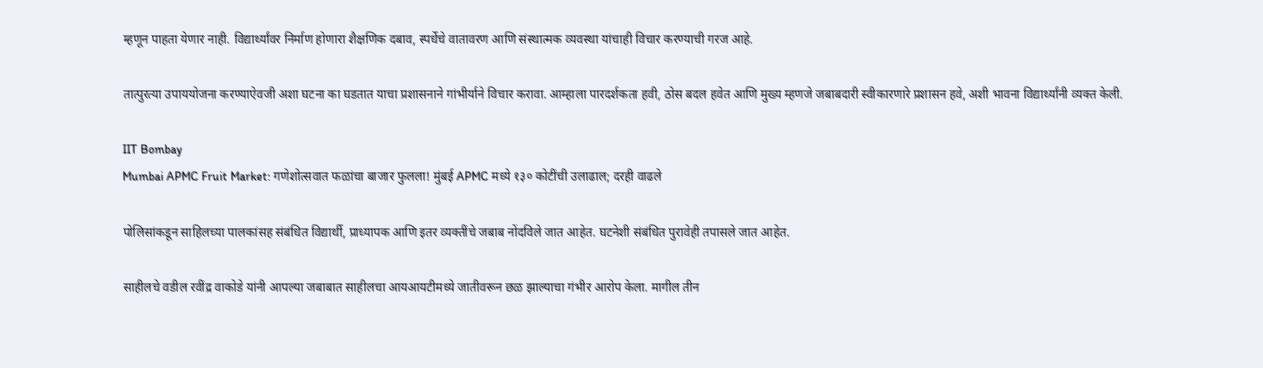म्हणून पाहता येणार नाही. विद्यार्थ्यांवर निर्माण होणारा शैक्षणिक दबाव, स्पर्धेचे वातावरण आणि संस्थात्मक व्‍यवस्था यांचाही विचार करण्याची गरज आहे.

तात्पुरत्या उपाययोजना करण्याऐवजी अशा घटना का घडतात याचा प्रशासनाने गांभीर्याने विचार करावा. आम्हाला पारदर्शकता हवी, ठोस बदल हवेत आणि मुख्य म्हणजे जबाबदारी स्वीकारणारे प्रशासन हवे, अशी भावना विद्यार्थ्यांनी व्‍यक्त केली.

IIT Bombay
Mumbai APMC Fruit Market: गणेशोत्सवात फळांचा बाजार फुलला! मुंबई APMC मध्ये १३० कोटींची उलाढाल; दरही वाढले

पोलिसांकडून साहिलच्या पालकांसह संबंधित विद्यार्थी, प्राध्यापक आणि इतर व्यक्तींचे जबाब नोंदविले जात आहेत. घटनेशी संबंधित पुरावेही तपासले जात आहेत.

साहीलचे वडील रवींद्र वाकोडे यांनी आपल्या जबाबात साहीलचा आयआयटीमध्ये जातीवरून छळ झाल्याचा गंभीर आरोप केला. मागील तीन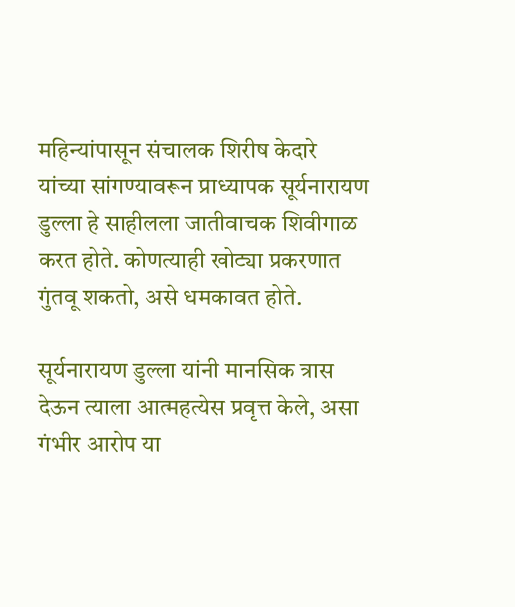महिन्यांपासून संचालक शिरीष केदारे यांच्या सांगण्यावरून प्राध्यापक सूर्यनारायण डुल्ला हे साहीलला जातीवाचक शिवीगाळ करत होते. कोणत्याही खोट्या प्रकरणात गुंतवू शकतो, असे धमकावत होते.

सूर्यनारायण डुल्ला यांनी मानसिक त्रास देऊन त्याला आत्महत्येस प्रवृत्त केले, असा गंभीर आरोप या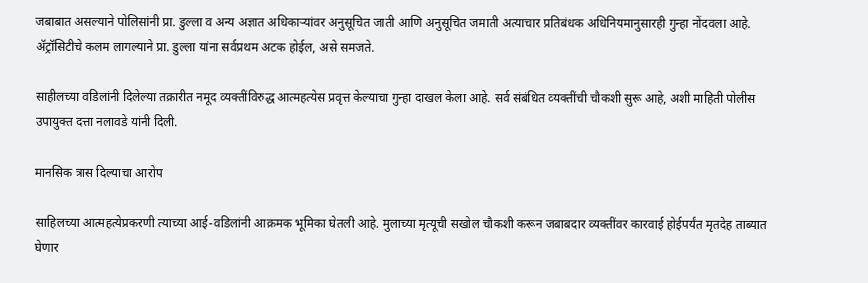जबाबात असल्याने पोलिसांनी प्रा. डुल्ला व अन्य अज्ञात अधिकाऱ्यांवर अनुसूचित जाती आणि अनुसूचित जमाती अत्याचार प्रतिबंधक अधिनियमानुसारही गुन्हा नोंदवला आहे. ॲट्रॉसिटीचे कलम लागल्याने प्रा. डुल्ला यांना सर्वप्रथम अटक होईल, असे समजते.

साहीलच्या वडिलांनी दिलेल्या तक्रारीत नमूद व्‍यक्तींविरुद्ध आत्महत्येस प्रवृत्त केल्याचा गुन्हा दाखल केला आहे. सर्व संबंधित व्‍यक्तींची चौकशी सुरू आहे, अशी माहिती पोलीस उपायुक्त दत्ता नलावडे यांनी दिली.

मानसिक त्रास दिल्याचा आरोप

साहिलच्या आत्महत्येप्रकरणी त्याच्या आई-वडिलांनी आक्रमक भूमिका घेतली आहे. मुलाच्या मृत्यूची सखोल चौकशी करून जबाबदार व्यक्तींवर कारवाई होईपर्यंत मृतदेह ताब्यात घेणार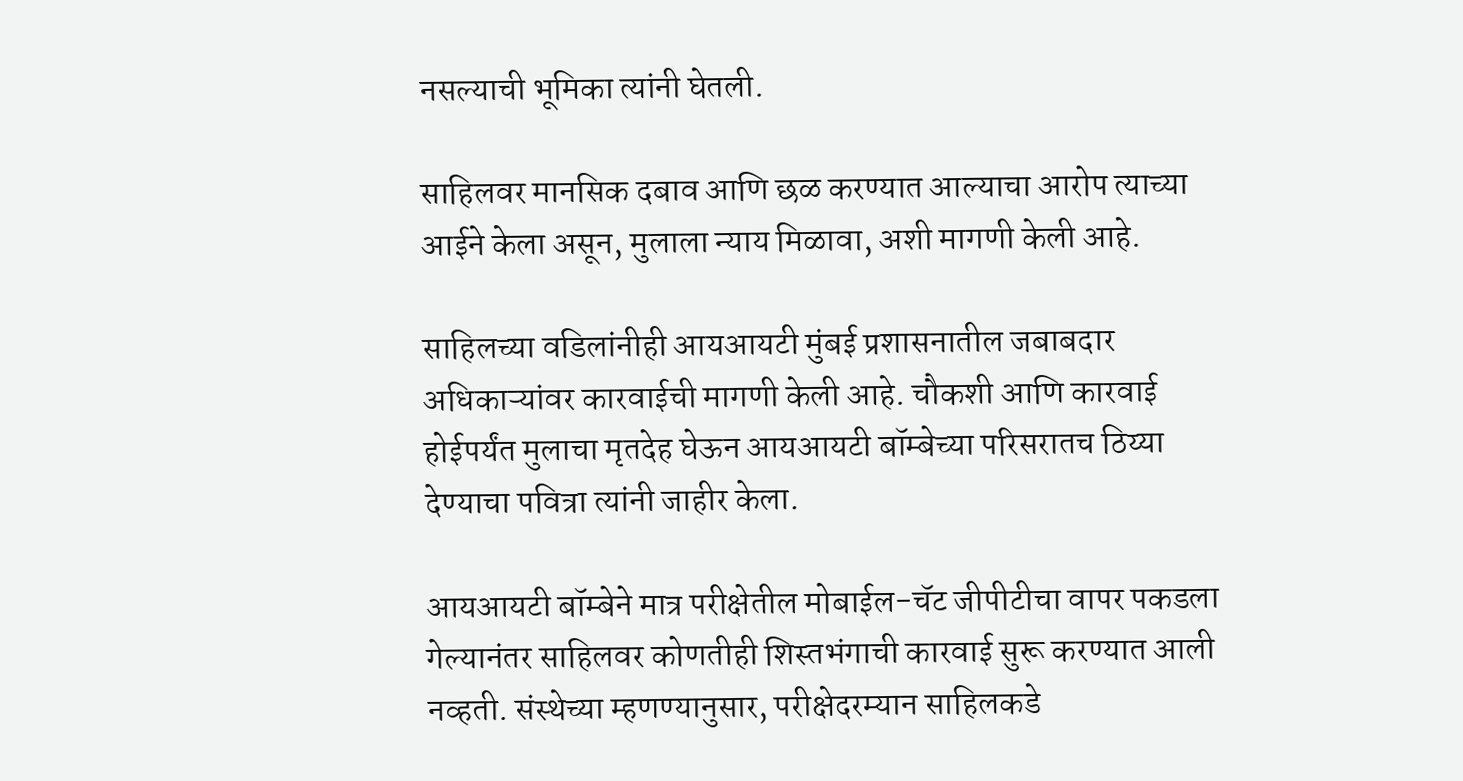नसल्याची भूमिका त्यांनी घेतली.

साहिलवर मानसिक दबाव आणि छळ करण्यात आल्याचा आरोप त्याच्या आईने केला असून, मुलाला न्याय मिळावा, अशी मागणी केली आहे.

साहिलच्या वडिलांनीही आयआयटी मुंबई प्रशासनातील जबाबदार अधिकाऱ्यांवर कारवाईची मागणी केली आहे. चौकशी आणि कारवाई होईपर्यंत मुलाचा मृतदेह घेऊन आयआयटी बॉम्बेच्या परिसरातच ठिय्या देण्याचा पवित्रा त्यांनी जाहीर केला.

आयआयटी बॉम्बेने मात्र परीक्षेतील मोबाईल-चॅट जीपीटीचा वापर पकडला गेल्यानंतर साहिलवर कोणतीही शिस्तभंगाची कारवाई सुरू करण्यात आली नव्‍हती. संस्थेच्या म्हणण्यानुसार, परीक्षेदरम्यान साहिलकडे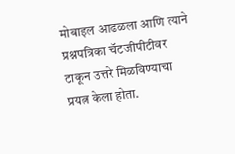मोबाइल आढळला आणि त्याने प्रश्नपत्रिका चॅटजीपीटीवर टाकून उत्तरे मिळविण्याचा प्रयत्न केला होता.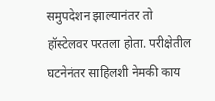समुपदेशन झाल्यानंतर तो हॉस्टेलवर परतला होता. परीक्षेतील घटनेनंतर साहिलशी नेमकी काय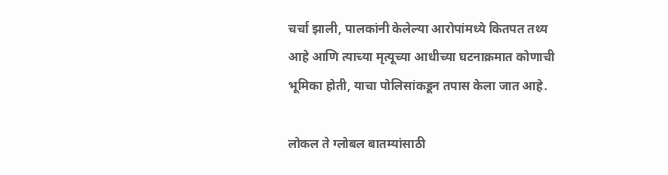चर्चा झाली, पालकांनी केलेल्या आरोपांमध्ये कितपत तथ्य आहे आणि त्याच्या मृत्यूच्या आधीच्या घटनाक्रमात कोणाची भूमिका होती, याचा पोलिसांकडून तपास केला जात आहे.

लोकल ते ग्लोबल बातम्यांसाठी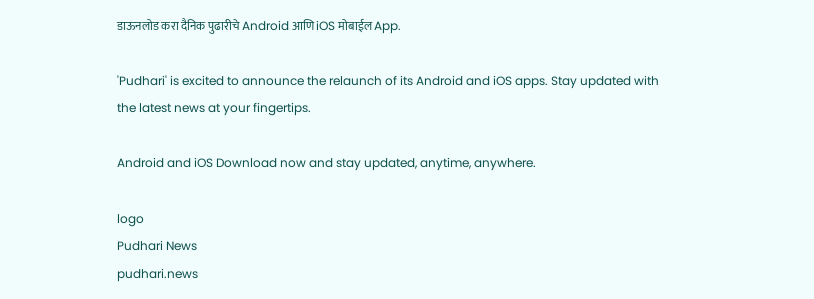डाऊनलोड करा दैनिक पुढारीचे Android आणि iOS मोबाईल App.

'Pudhari' is excited to announce the relaunch of its Android and iOS apps. Stay updated with the latest news at your fingertips.

Android and iOS Download now and stay updated, anytime, anywhere.

logo
Pudhari News
pudhari.news